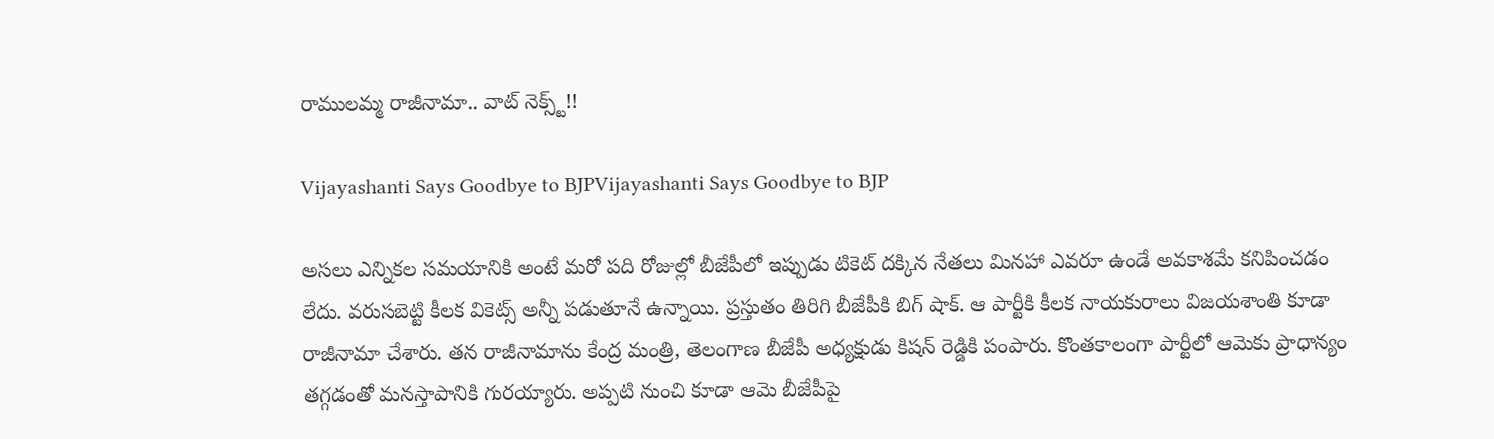రాములమ్మ రాజీనామా.. వాట్ నెక్స్ట్!!

Vijayashanti Says Goodbye to BJPVijayashanti Says Goodbye to BJP

అసలు ఎన్నికల సమయానికి అంటే మరో పది రోజుల్లో బీజేపీలో ఇప్పుడు టికెట్ దక్కిన నేతలు మినహా ఎవరూ ఉండే అవకాశమే కనిపించడం లేదు. వరుసబెట్టి కీలక వికెట్స్ అన్నీ పడుతూనే ఉన్నాయి. ప్రస్తుతం తిరిగి బీజేపీకి బిగ్ షాక్. ఆ పార్టీకి కీలక నాయకురాలు విజయశాంతి కూడా రాజీనామా చేశారు. తన రాజీనామాను కేంద్ర మంత్రి, తెలంగాణ బీజేపీ అధ్యక్షుడు కిషన్‌ రెడ్డికి పంపారు. కొంతకాలంగా పార్టీలో ఆమెకు ప్రాధాన్యం తగ్గడంతో మనస్తాపానికి గురయ్యారు. అప్పటి నుంచి కూడా ఆమె బీజేపీపై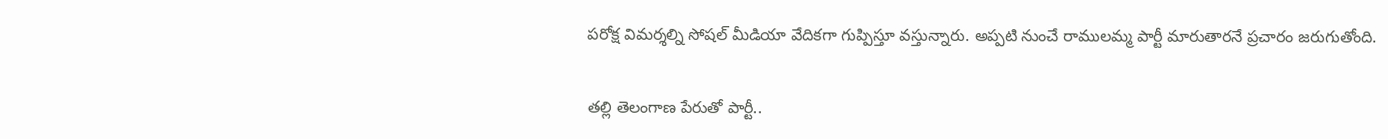పరోక్ష విమర్శల్ని సోషల్ మీడియా వేదికగా గుప్పిస్తూ వస్తున్నారు. అప్పటి నుంచే రాములమ్మ పార్టీ మారుతారనే ప్రచారం జరుగుతోంది.

తల్లి తెలంగాణ పేరుతో పార్టీ..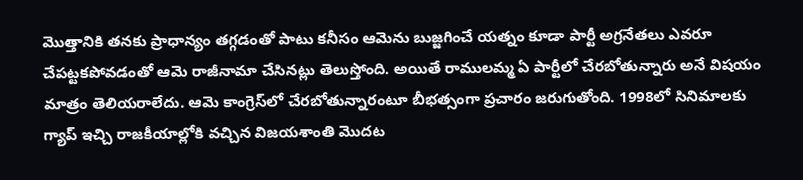మొత్తానికి తనకు ప్రాధాన్యం తగ్గడంతో పాటు కనీసం ఆమెను బుజ్జగించే యత్నం కూడా పార్టీ అగ్రనేతలు ఎవరూ చేపట్టకపోవడంతో ఆమె రాజీనామా చేసినట్లు తెలుస్తోంది. అయితే రాములమ్మ ఏ పార్టీలో చేరబోతున్నారు అనే విషయం మాత్రం తెలియరాలేదు. ఆమె కాంగ్రెస్‌లో చేరబోతున్నారంటూ బీభత్సంగా ప్రచారం జరుగుతోంది. 1998లో సినిమాలకు గ్యాప్ ఇచ్చి రాజకీయాల్లోకి వచ్చిన విజయశాంతి మొదట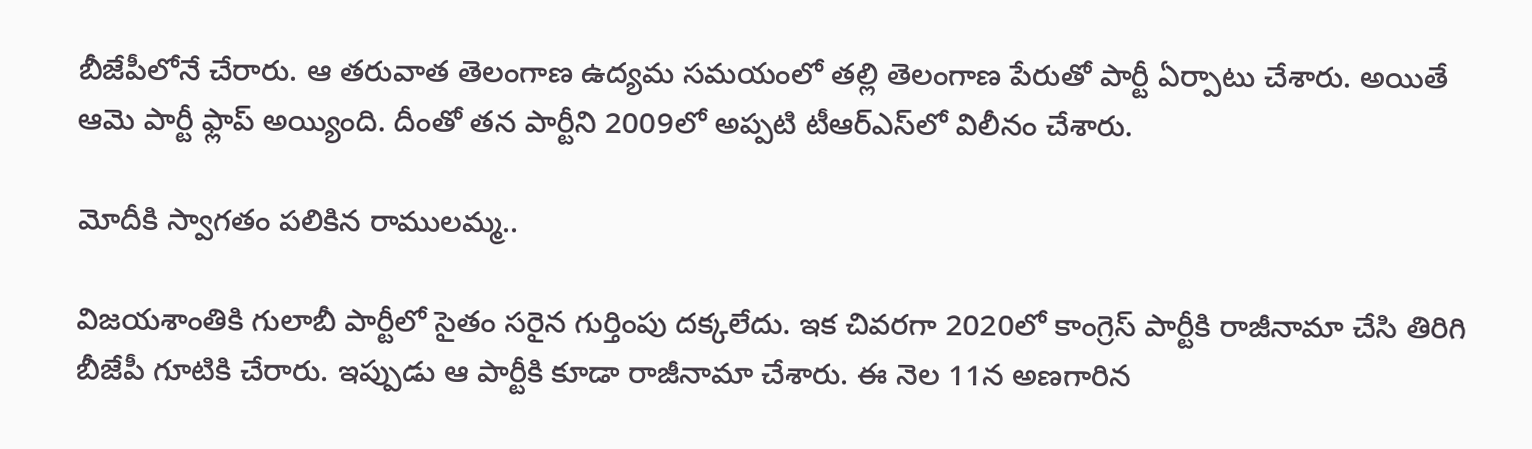బీజేపీలోనే చేరారు. ఆ తరువాత తెలంగాణ ఉద్యమ సమయంలో తల్లి తెలంగాణ పేరుతో పార్టీ ఏర్పాటు చేశారు. అయితే ఆమె పార్టీ ఫ్లాప్ అయ్యింది. దీంతో తన పార్టీని 2009లో అప్పటి టీఆర్ఎస్‌లో విలీనం చేశారు.

మోదీకి స్వాగతం పలికిన రాములమ్మ..

విజయశాంతికి గులాబీ పార్టీలో సైతం సరైన గుర్తింపు దక్కలేదు. ఇక చివరగా 2020లో కాంగ్రెస్‌ పార్టీకి రాజీనామా చేసి తిరిగి బీజేపీ గూటికి చేరారు. ఇప్పుడు ఆ పార్టీకి కూడా రాజీనామా చేశారు. ఈ నెల 11న అణగారిన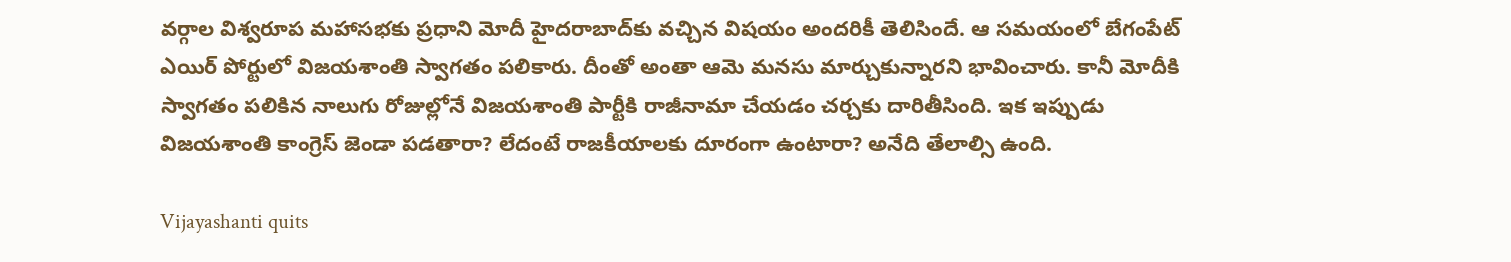వర్గాల విశ్వరూప మహాసభకు ప్రధాని మోదీ హైదరాబాద్‌కు వచ్చిన విషయం అందరికీ తెలిసిందే. ఆ సమయంలో బేగంపేట్ ఎయిర్ పోర్టులో విజయశాంతి స్వాగతం పలికారు. దీంతో అంతా ఆమె మనసు మార్చుకున్నారని భావించారు. కానీ మోదీకి స్వాగతం పలికిన నాలుగు రోజుల్లోనే విజయశాంతి పార్టీకి రాజీనామా చేయడం చర్చకు దారితీసింది. ఇక ఇప్పుడు విజయశాంతి కాంగ్రెస్ జెండా పడతారా? లేదంటే రాజకీయాలకు దూరంగా ఉంటారా? అనేది తేలాల్సి ఉంది.

Vijayashanti quits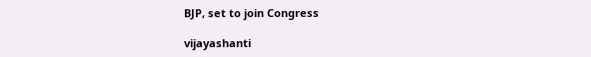BJP, set to join Congress

vijayashanti